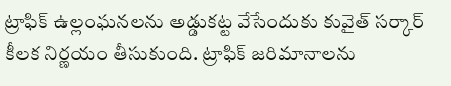ట్రాఫిక్ ఉల్లంఘనలను అడ్డుకట్ట వేసేందుకు కువైత్ సర్కార్ కీలక నిర్ణయం తీసుకుంది. ట్రాఫిక్ జరిమానాలను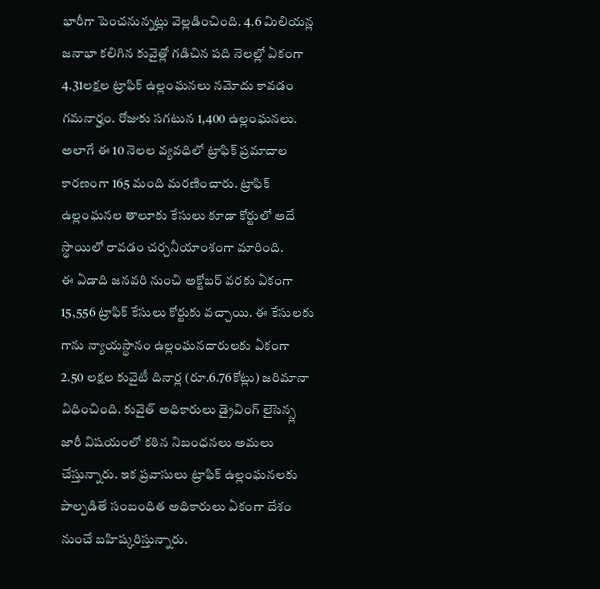భారీగా పెంచనున్నట్లు వెల్లడించింది. 4.6 మిలియన్ల జనాభా కలిగిన కువైత్లో గడిచిన పది నెలల్లో ఏకంగా 4.31లక్షల ట్రాఫిక్ ఉల్లంఘనలు నమోదు కావడం గమనార్హం. రోజుకు సగటున 1,400 ఉల్లంఘనలు. అలాగే ఈ 10 నెలల వ్యవధిలో ట్రాఫిక్ ప్రమాదాల కారణంగా 165 మంది మరణించారు. ట్రాఫిక్ ఉల్లంఘనల తాలూకు కేసులు కూడా కోర్టులో అదే స్థాయిలో రావడం చర్చనీయాంశంగా మారింది.
ఈ ఏడాది జనవరి నుంచి అక్టోబర్ వరకు ఏకంగా 15,556 ట్రాఫిక్ కేసులు కోర్టుకు వచ్చాయి. ఈ కేసులకు గాను న్యాయస్థానం ఉల్లంఘనదారులకు ఏకంగా 2.50 లక్షల కువైటీ దినార్ల (రూ.6.76కోట్లు) జరిమానా విధించింది. కువైత్ అధికారులు డ్రైవింగ్ లైసెన్స్ల జారీ విషయంలో కఠిన నిబంధనలు అమలు చేస్తున్నారు. ఇక ప్రవాసులు ట్రాఫిక్ ఉల్లంఘనలకు పాల్పడితే సంబంధిత అధికారులు ఏకంగా దేశం నుంచే బహిష్కరిస్తున్నారు.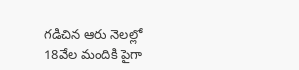గడిచిన ఆరు నెలల్లో 18వేల మందికి పైగా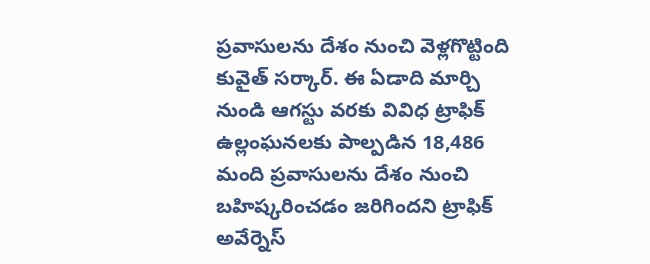ప్రవాసులను దేశం నుంచి వెళ్లగొట్టింది కువైత్ సర్కార్. ఈ ఏడాది మార్చి నుండి ఆగస్టు వరకు వివిధ ట్రాఫిక్ ఉల్లంఘనలకు పాల్పడిన 18,486 మంది ప్రవాసులను దేశం నుంచి బహిష్కరించడం జరిగిందని ట్రాఫిక్ అవేర్నెస్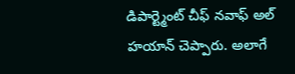డిపార్ట్మెంట్ చీఫ్ నవాఫ్ అల్ హయాన్ చెప్పారు. అలాగే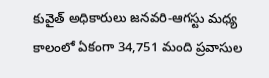కువైత్ అధికారులు జనవరి-ఆగస్టు మధ్య కాలంలో ఏకంగా 34,751 మంది ప్రవాసుల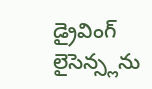డ్రైవింగ్ లైసెన్స్లను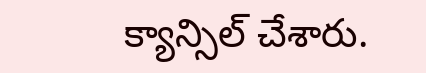క్యాన్సిల్ చేశారు.